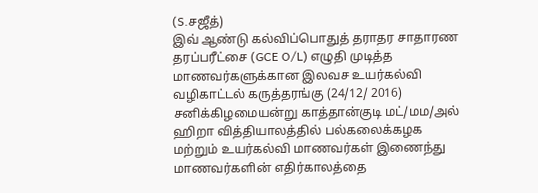(S.சஜீத்)
இவ் ஆண்டு கல்விப்பொதுத் தராதர சாதாரண தரப்பரீட்சை (GCE O/L) எழுதி முடித்த மாணவர்களுக்கான இலவச உயர்கல்வி வழிகாட்டல் கருத்தரங்கு (24/12/ 2016) சனிக்கிழமையன்று காத்தான்குடி மட்/மம/அல் ஹிறா வித்தியாலத்தில் பல்கலைக்கழக மற்றும் உயர்கல்வி மாணவர்கள் இணைந்து மாணவர்களின் எதிர்காலத்தை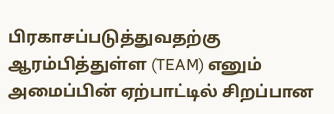பிரகாசப்படுத்துவதற்கு ஆரம்பித்துள்ள (TEAM) எனும் அமைப்பின் ஏற்பாட்டில் சிறப்பான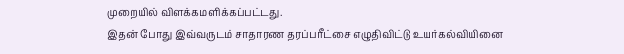முறையில் விளக்கமளிக்கப்பட்டது.
இதன் போது இவ்வருடம் சாதாரண தரப்பரீட்சை எழுதிவிட்டு உயர்கல்வியினை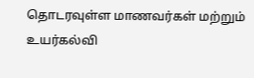தொடரவுள்ள மாணவர்கள் மற்றும் உயர்கல்வி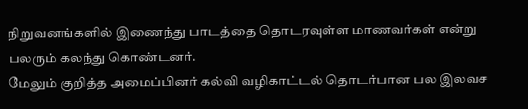நிறுவனங்களில் இணைந்து பாடத்தை தொடரவுள்ள மாணவர்கள் என்று பலரும் கலந்து கொண்டனர்.
மேலும் குறித்த அமைப்பினர் கல்வி வழிகாட்டல் தொடர்பான பல இலவச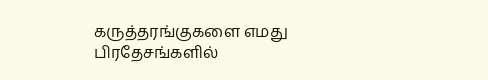கருத்தரங்குகளை எமது பிரதேசங்களில்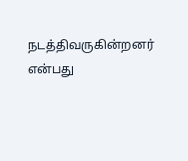நடத்திவருகின்றனர் என்பது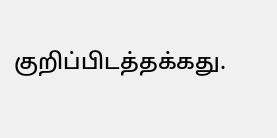குறிப்பிடத்தக்கது.